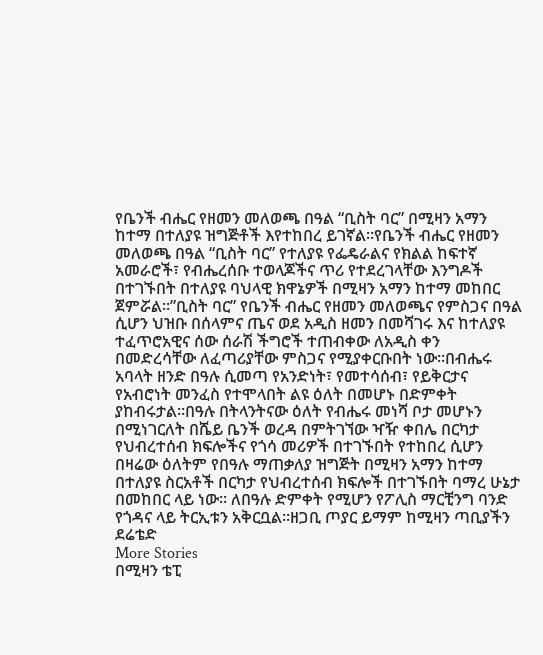የቤንች ብሔር የዘመን መለወጫ በዓል “ቢስት ባር” በሚዛን አማን ከተማ በተለያዩ ዝግጅቶች እየተከበረ ይገኛል።የቤንች ብሔር የዘመን መለወጫ በዓል “ቢስት ባር” የተለያዩ የፌዴራልና የክልል ከፍተኛ አመራሮች፣ የብሔረሰቡ ተወላጆችና ጥሪ የተደረገላቸው እንግዶች በተገኙበት በተለያዩ ባህላዊ ክዋኔዎች በሚዛን አማን ከተማ መከበር ጀምሯል።”ቢስት ባር” የቤንች ብሔር የዘመን መለወጫና የምስጋና በዓል ሲሆን ህዝቡ በሰላምና ጤና ወደ አዲስ ዘመን በመሻገሩ እና ከተለያዩ ተፈጥሮአዊና ሰው ሰራሽ ችግሮች ተጠብቀው ለአዲስ ቀን በመድረሳቸው ለፈጣሪያቸው ምስጋና የሚያቀርቡበት ነው፡፡በብሔሩ አባላት ዘንድ በዓሉ ሲመጣ የአንድነት፣ የመተሳሰብ፣ የይቅርታና የአብሮነት መንፈስ የተሞላበት ልዩ ዕለት በመሆኑ በድምቀት ያከብሩታል።በዓሉ በትላንትናው ዕለት የብሔሩ መነሻ ቦታ መሆኑን በሚነገርለት በሼይ ቤንች ወረዳ በምትገኘው ዣዥ ቀበሌ በርካታ የህብረተሰብ ክፍሎችና የጎሳ መሪዎች በተገኙበት የተከበረ ሲሆን በዛሬው ዕለትም የበዓሉ ማጠቃለያ ዝግጅት በሚዛን አማን ከተማ በተለያዩ ስርአቶች በርካታ የህብረተሰብ ክፍሎች በተገኙበት ባማረ ሁኔታ በመከበር ላይ ነው። ለበዓሉ ድምቀት የሚሆን የፖሊስ ማርቺንግ ባንድ የጎዳና ላይ ትርኢቱን አቅርቧል።ዘጋቢ ጦያር ይማም ከሚዛን ጣቢያችን
ደሬቴድ
More Stories
በሚዛን ቴፒ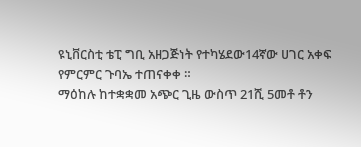ዩኒቨርስቲ ቴፒ ግቢ አዘጋጅነት የተካሄደው14ኛው ሀገር አቀፍ የምርምር ጉባኤ ተጠናቀቀ ።
ማዕከሉ ከተቋቋመ አጭር ጊዜ ውስጥ 21ሺ 5መቶ ቶን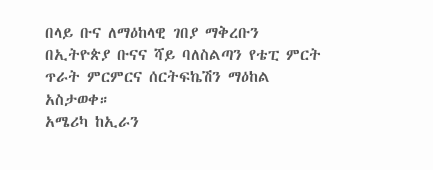በላይ ቡና ለማዕከላዊ ገበያ ማቅረቡን በኢትዮጵያ ቡናና ሻይ ባለስልጣን የቴፒ ምርት ጥራት ምርምርና ሰርትፍኬሽን ማዕከል አስታወቀ።
አሜሪካ ከኢራን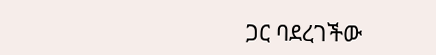ጋር ባደረገችው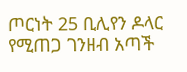ጦርነት 25 ቢሊየን ዶላር የሚጠጋ ገንዘብ አጣች